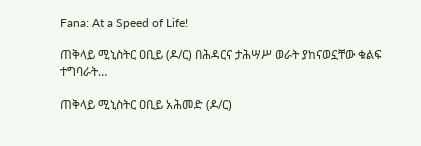Fana: At a Speed of Life!

ጠቅላይ ሚኒስትር ዐቢይ (ዶ/ር) በሕዳርና ታሕሣሥ ወራት ያከናወኗቸው ቁልፍ ተግባራት…

ጠቅላይ ሚኒስትር ዐቢይ አሕመድ (ዶ/ር)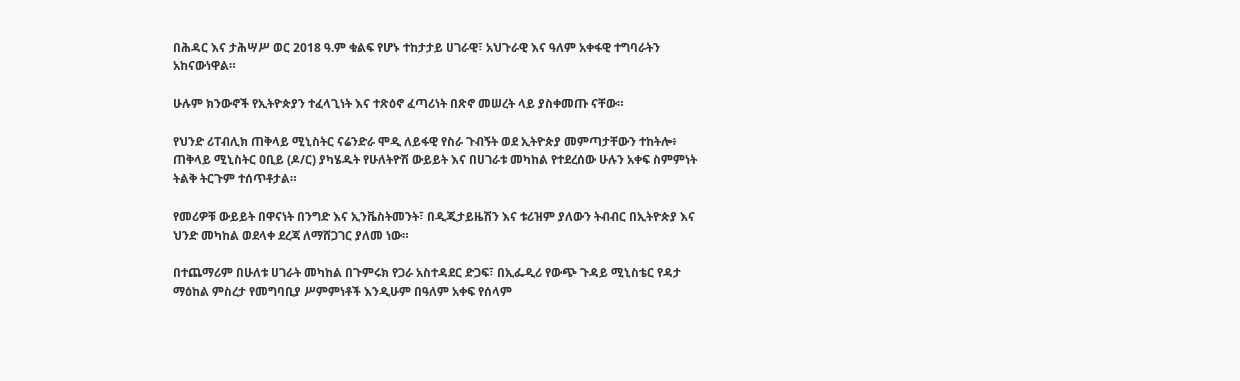በሕዳር እና ታሕሣሥ ወር 2018 ዓ.ም ቁልፍ የሆኑ ተከታታይ ሀገራዊ፣ አህጉራዊ እና ዓለም አቀፋዊ ተግባራትን አከናውነዋል።

ሁሉም ክንውኖች የኢትዮጵያን ተፈላጊነት እና ተጽዕኖ ፈጣሪነት በጽኖ መሠረት ላይ ያስቀመጡ ናቸው።

የህንድ ሪፐብሊክ ጠቅላይ ሚኒስትር ናሬንድራ ሞዲ ለይፋዊ የስራ ጉብኝት ወደ ኢትዮጵያ መምጣታቸውን ተከትሎ፥ ጠቅላይ ሚኒስትር ዐቢይ (ዶ/ር) ያካሄዱት የሁለትዮሽ ውይይት እና በሀገራቱ መካከል የተደረሰው ሁሉን አቀፍ ስምምነት ትልቅ ትርጉም ተሰጥቶታል።

የመሪዎቹ ውይይት በዋናነት በንግድ እና ኢንቬስትመንት፣ በዲጂታይዜሽን እና ቱሪዝም ያለውን ትብብር በኢትዮጵያ እና ህንድ መካከል ወደላቀ ደረጃ ለማሸጋገር ያለመ ነው።

በተጨማሪም በሁለቱ ሀገራት መካከል በጉምሩክ የጋራ አስተዳደር ድጋፍ፣ በኢፌዲሪ የውጭ ጉዳይ ሚኒስቴር የዳታ ማዕከል ምስረታ የመግባቢያ ሥምምነቶች እንዲሁም በዓለም አቀፍ የሰላም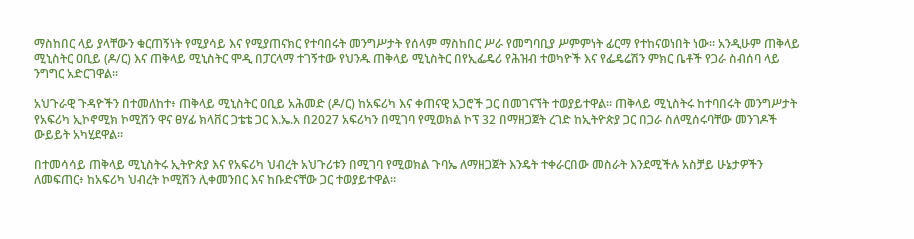ማስከበር ላይ ያላቸውን ቁርጠኝነት የሚያሳይ እና የሚያጠናክር የተባበሩት መንግሥታት የሰላም ማስከበር ሥራ የመግባቢያ ሥምምነት ፊርማ የተከናወነበት ነው። አንዲሁም ጠቅላይ ሚኒስትር ዐቢይ (ዶ/ር) እና ጠቅላይ ሚኒስትር ሞዲ በፓርላማ ተገኝተው የህንዱ ጠቅላይ ሚኒስትር በየኢፌዴሪ የሕዝብ ተወካዮች እና የፌዴሬሽን ምክር ቤቶች የጋራ ስብሰባ ላይ ንግግር አድርገዋል።

አህጉራዊ ጉዳዮችን በተመለከተ፥ ጠቅላይ ሚኒስትር ዐቢይ አሕመድ (ዶ/ር) ከአፍሪካ እና ቀጠናዊ አጋሮች ጋር በመገናኘት ተወያይተዋል። ጠቅላይ ሚኒስትሩ ከተባበሩት መንግሥታት የአፍሪካ ኢኮኖሚክ ኮሚሽን ዋና ፀሃፊ ክላቨር ጋቴቴ ጋር እ.ኤ.አ በ2027 አፍሪካን በሚገባ የሚወክል ኮፕ 32 በማዘጋጀት ረገድ ከኢትዮጵያ ጋር በጋራ ስለሚሰሩባቸው መንገዶች ውይይት አካሂደዋል።

በተመሳሳይ ጠቅላይ ሚኒስትሩ ኢትዮጵያ እና የአፍሪካ ህብረት አህጉሪቱን በሚገባ የሚወክል ጉባኤ ለማዘጋጀት እንዴት ተቀራርበው መስራት እንደሚችሉ አስቻይ ሁኔታዎችን ለመፍጠር፥ ከአፍሪካ ህብረት ኮሚሽን ሊቀመንበር እና ከቡድናቸው ጋር ተወያይተዋል።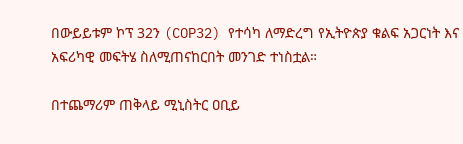በውይይቱም ኮፕ 32ን (COP32) የተሳካ ለማድረግ የኢትዮጵያ ቁልፍ አጋርነት እና አፍሪካዊ መፍትሄ ስለሚጠናከርበት መንገድ ተነስቷል።

በተጨማሪም ጠቅላይ ሚኒስትር ዐቢይ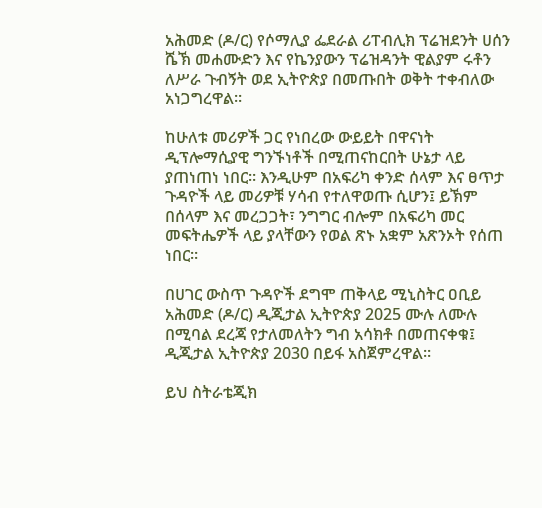አሕመድ (ዶ/ር) የሶማሊያ ፌደራል ሪፐብሊክ ፕሬዝደንት ሀሰን ሼኽ መሐሙድን እና የኬንያውን ፕሬዝዳንት ዊልያም ሩቶን ለሥራ ጉብኝት ወደ ኢትዮጵያ በመጡበት ወቅት ተቀብለው አነጋግረዋል።

ከሁለቱ መሪዎች ጋር የነበረው ውይይት በዋናነት ዲፕሎማሲያዊ ግንኙነቶች በሚጠናከርበት ሁኔታ ላይ ያጠነጠነ ነበር። እንዲሁም በአፍሪካ ቀንድ ሰላም እና ፀጥታ ጉዳዮች ላይ መሪዎቹ ሃሳብ የተለዋወጡ ሲሆን፤ ይኽም በሰላም እና መረጋጋት፣ ንግግር ብሎም በአፍሪካ መር መፍትሔዎች ላይ ያላቸውን የወል ጽኑ አቋም አጽንኦት የሰጠ ነበር።

በሀገር ውስጥ ጉዳዮች ደግሞ ጠቅላይ ሚኒስትር ዐቢይ አሕመድ (ዶ/ር) ዲጂታል ኢትዮጵያ 2025 ሙሉ ለሙሉ በሚባል ደረጃ የታለመለትን ግብ አሳክቶ በመጠናቀቁ፤ ዲጂታል ኢትዮጵያ 2030 በይፋ አስጀምረዋል።

ይህ ስትራቴጂክ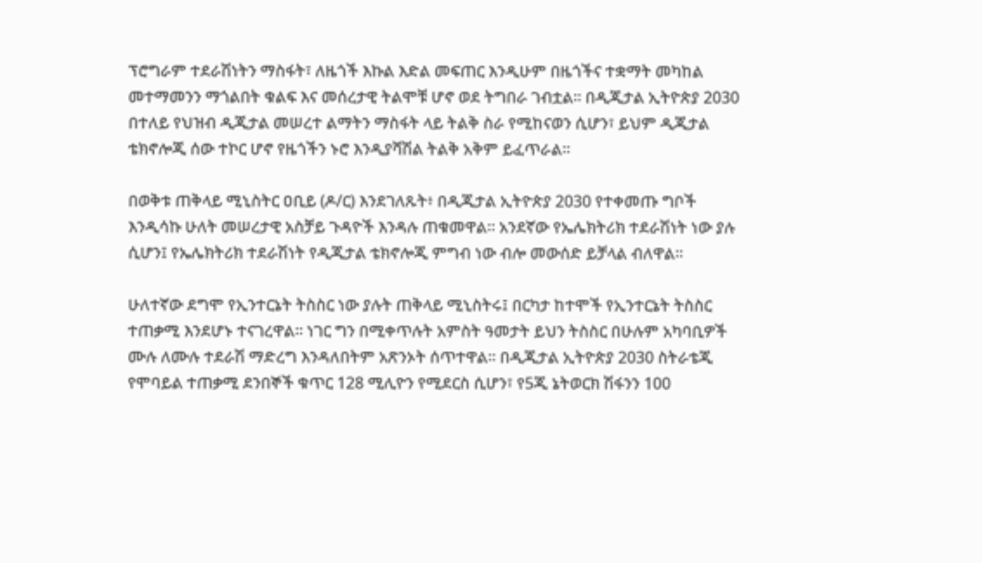ፕሮግራም ተደራሽነትን ማስፋት፣ ለዜጎች እኩል እድል መፍጠር እንዲሁም በዜጎችና ተቋማት መካከል መተማመንን ማጎልበት ቁልፍ እና መሰረታዊ ትልሞቹ ሆኖ ወደ ትግበራ ገብቷል። በዲጂታል ኢትዮጵያ 2030 በተለይ የህዝብ ዲጂታል መሠረተ ልማትን ማስፋት ላይ ትልቅ ስራ የሚከናወን ሲሆን፣ ይህም ዲጂታል ቴክኖሎጂ ሰው ተኮር ሆኖ የዜጎችን ኑሮ እንዲያሻሽል ትልቅ አቅም ይፈጥራል።

በወቅቱ ጠቅላይ ሚኒስትር ዐቢይ (ዶ/ር) እንደገለጹት፥ በዲጂታል ኢትዮጵያ 2030 የተቀመጡ ግቦች እንዲሳኩ ሁለት መሠረታዊ አስቻይ ጉዳዮች እንዳሉ ጠቁመዋል። አንደኛው የኤሌክትሪክ ተደራሽነት ነው ያሉ ሲሆን፤ የኤሌክትሪክ ተደራሽነት የዲጂታል ቴክኖሎጂ ምግብ ነው ብሎ መውሰድ ይቻላል ብለዋል።

ሁለተኛው ደግሞ የኢንተርኔት ትስስር ነው ያሉት ጠቅላይ ሚኒስትሩ፤ በርካታ ከተሞች የኢንተርኔት ትስስር ተጠቃሚ እንደሆኑ ተናገረዋል። ነገር ግን በሚቀጥሉት አምስት ዓመታት ይህን ትስስር በሁሉም አካባቢዎች ሙሉ ለሙሉ ተደራሽ ማድረግ እንዳለበትም አጽንኦት ሰጥተዋል። በዲጂታል ኢትዮጵያ 2030 ስትራቴጂ የሞባይል ተጠቃሚ ደንበኞች ቁጥር 128 ሚሊዮን የሚደርስ ሲሆን፣ የ5ጂ ኔትወርክ ሽፋንን 100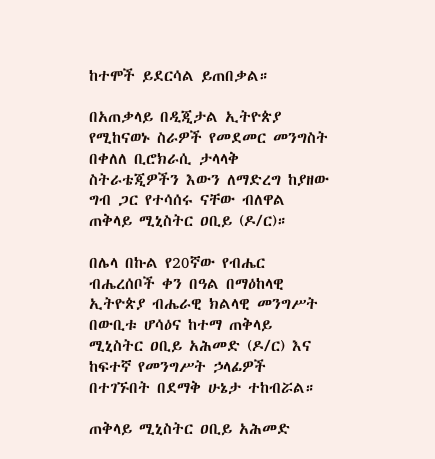ከተሞች ይደርሳል ይጠበቃል።

በአጠቃላይ በዲጂታል ኢትዮጵያ የሚከናወኑ ስራዎች የመደመር መንግስት በቀለለ ቢሮክራሲ ታላላቅ ስትራቴጂዎችን እውን ለማድረግ ከያዘው ግብ ጋር የተሳሰሩ ናቸው ብለዋል ጠቅላይ ሚኒስትር ዐቢይ (ዶ/ር)።

በሌላ በኩል የ20ኛው የብሔር ብሔረሰቦች ቀን በዓል በማዕከላዊ ኢትዮጵያ ብሔራዊ ክልላዊ መንግሥት በውቢቱ ሆሳዕና ከተማ ጠቅላይ ሚኒስትር ዐቢይ አሕመድ (ዶ/ር) እና ከፍተኛ የመንግሥት ኃላፊዎች በተገኙበት በደማቅ ሁኔታ ተከብሯል።

ጠቅላይ ሚኒስትር ዐቢይ አሕመድ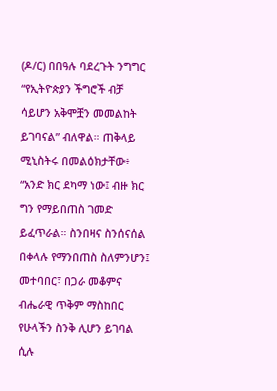(ዶ/ር) በበዓሉ ባደረጉት ንግግር “የኢትዮጵያን ችግሮች ብቻ ሳይሆን አቅሞቿን መመልከት ይገባናል” ብለዋል። ጠቅላይ ሚኒስትሩ በመልዕክታቸው፥ “አንድ ክር ደካማ ነው፤ ብዙ ክር ግን የማይበጠስ ገመድ ይፈጥራል። ስንበዛና ስንሰናሰል በቀላሉ የማንበጠስ ስለምንሆን፤ መተባበር፣ በጋራ መቆምና ብሔራዊ ጥቅም ማስከበር የሁላችን ስንቅ ሊሆን ይገባል ሲሉ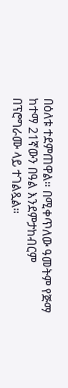በዕለቱ ተደምጠዋል። በሚቀጥለው ዓመትም የጅማ ከተማ 21ኛውን በዓል እንደምታከብርም በፕሮግራሙ ላይ ተገልጿል።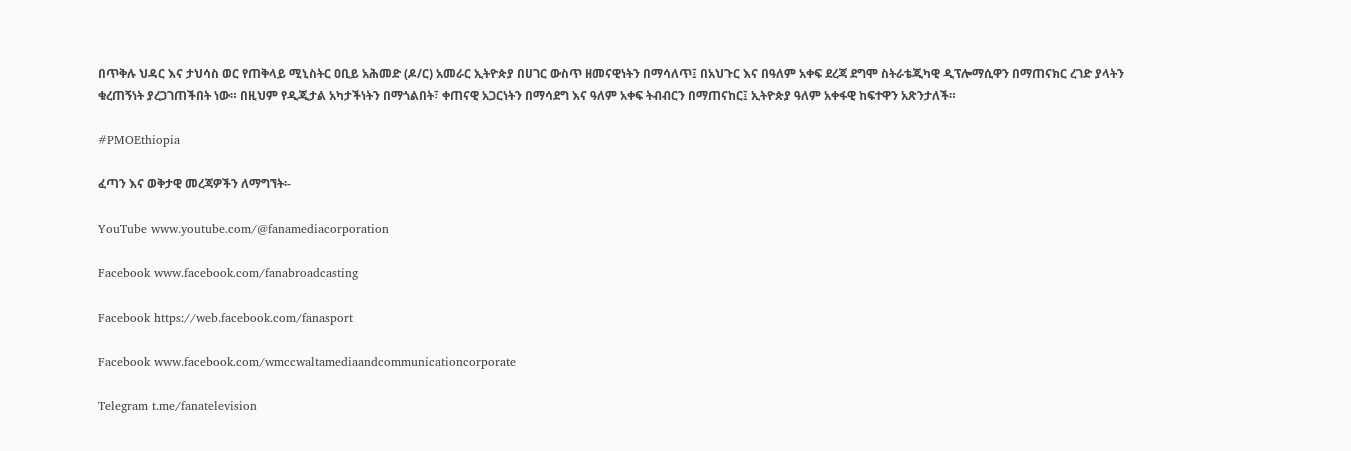በጥቅሉ ህዳር እና ታህሳስ ወር የጠቅላይ ሚኒስትር ዐቢይ አሕመድ (ዶ/ር) አመራር ኢትዮጵያ በሀገር ውስጥ ዘመናዊነትን በማሳለጥ፤ በአህጉር እና በዓለም አቀፍ ደረጃ ደግሞ ስትራቴጂካዊ ዲፕሎማሲዋን በማጠናክር ረገድ ያላትን ቁረጠኝነት ያረጋገጠችበት ነው። በዚህም የዲጂታል አካታችነትን በማጎልበት፣ ቀጠናዊ አጋርነትን በማሳደግ እና ዓለም አቀፍ ትብብርን በማጠናከር፤ ኢትዮጵያ ዓለም አቀፋዊ ከፍተዋን አጽንታለች።

#PMOEthiopia

ፈጣን እና ወቅታዊ መረጃዎችን ለማግኘት፡-

YouTube www.youtube.com/@fanamediacorporation

Facebook www.facebook.com/fanabroadcasting

Facebook https://web.facebook.com/fanasport

Facebook www.facebook.com/wmccwaltamediaandcommunicationcorporate

Telegram t.me/fanatelevision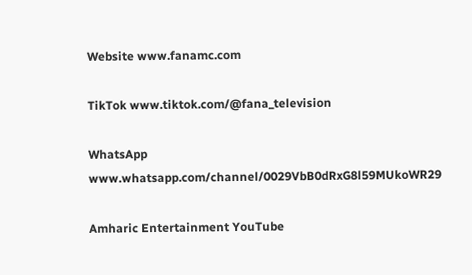Website www.fanamc.com

TikTok www.tiktok.com/@fana_television

WhatsApp www.whatsapp.com/channel/0029VbB0dRxG8l59MUkoWR29

Amharic Entertainment YouTube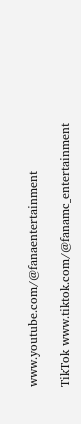www.youtube.com/@fanaentertainment

TikTok www.tiktok.com/@fanamc_entertainment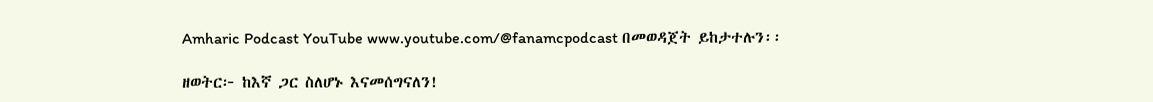Amharic Podcast YouTube www.youtube.com/@fanamcpodcast በመወዳጀት ይከታተሉን፡፡

ዘወትር፦ ከእኛ ጋር ስለሆኑ እናመሰግናለን!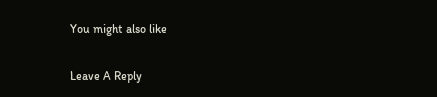You might also like

Leave A Reply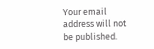Your email address will not be published.